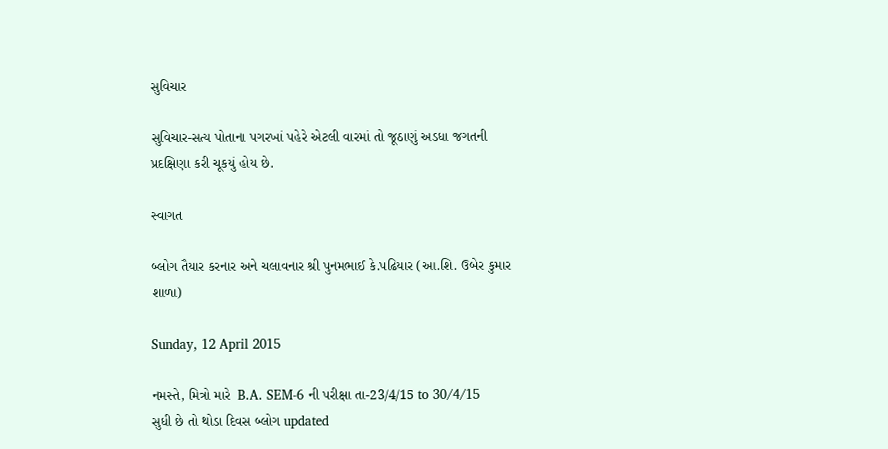સુવિચાર

સુવિચાર-સત્ય પોતાના પગરખાં પહેરે એટલી વારમાં તો જૂઠાણું અડધા જગતની પ્રદક્ષિણા કરી ચૂકયું હોય છે.

સ્વાગત

બ્લોગ તૈયાર કરનાર અને ચલાવનાર શ્રી પુનમભાઈ કે.પઢિયાર (આ.શિ. ઉબેર કુમાર શાળા)

Sunday, 12 April 2015

નમસ્તે, મિત્રો મારે  B.A. SEM-6 ની પરીક્ષા તા-23/4/15 to 30/4/15    સુધી છે તો થોડા દિવસ બ્લોગ updated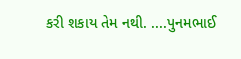કરી શકાય તેમ નથી. ....પુનમભાઈ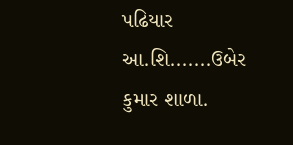પઢિયાર
આ.શિ.......ઉબેર કુમાર શાળા.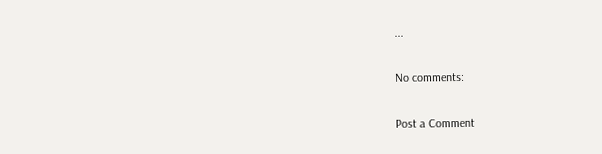...

No comments:

Post a Comment